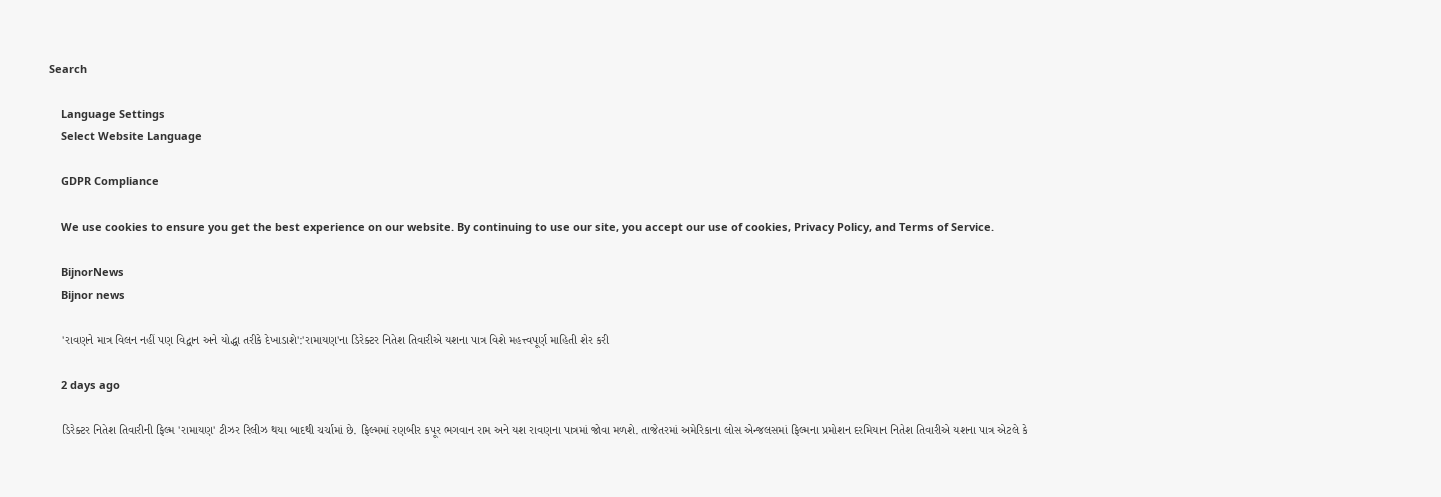Search

    Language Settings
    Select Website Language

    GDPR Compliance

    We use cookies to ensure you get the best experience on our website. By continuing to use our site, you accept our use of cookies, Privacy Policy, and Terms of Service.

    BijnorNews
    Bijnor news

    'રાવણને માત્ર વિલન નહીં પણ વિદ્વાન અને યોદ્ધા તરીકે દેખાડાશે':'રામાયણ'ના ડિરેક્ટર નિતેશ તિવારીએ યશના પાત્ર વિશે મહત્ત્વપૂર્ણ માહિતી શેર કરી

    2 days ago

    ડિરેક્ટર નિતેશ તિવારીની ફિલ્મ 'રામાયણ' ટીઝર રિલીઝ થયા બાદથી ચર્ચામાં છે. ફિલ્મમાં રણબીર કપૂર ભગવાન રામ અને યશ રાવણના પાત્રમાં જોવા મળશે. તાજેતરમાં અમેરિકાના લોસ એન્જલસમાં ફિલ્મના પ્રમોશન દરમિયાન નિતેશ તિવારીએ યશના પાત્ર એટલે કે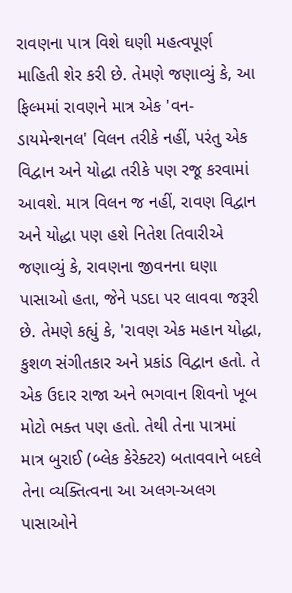રાવણના પાત્ર વિશે ઘણી મહત્વપૂર્ણ માહિતી શેર કરી છે. તેમણે જણાવ્યું કે, આ ફિલ્મમાં રાવણને માત્ર એક 'વન-ડાયમેન્શનલ' વિલન તરીકે નહીં, પરંતુ એક વિદ્વાન અને યોદ્ધા તરીકે પણ રજૂ કરવામાં આવશે. માત્ર વિલન જ નહીં, રાવણ વિદ્વાન અને યોદ્ધા પણ હશે નિતેશ તિવારીએ જણાવ્યું કે, રાવણના જીવનના ઘણા પાસાઓ હતા, જેને પડદા પર લાવવા જરૂરી છે. તેમણે કહ્યું કે, 'રાવણ એક મહાન યોદ્ધા, કુશળ સંગીતકાર અને પ્રકાંડ વિદ્વાન હતો. તે એક ઉદાર રાજા અને ભગવાન શિવનો ખૂબ મોટો ભક્ત પણ હતો. તેથી તેના પાત્રમાં માત્ર બુરાઈ (બ્લેક કેરેક્ટર) બતાવવાને બદલે તેના વ્યક્તિત્વના આ અલગ-અલગ પાસાઓને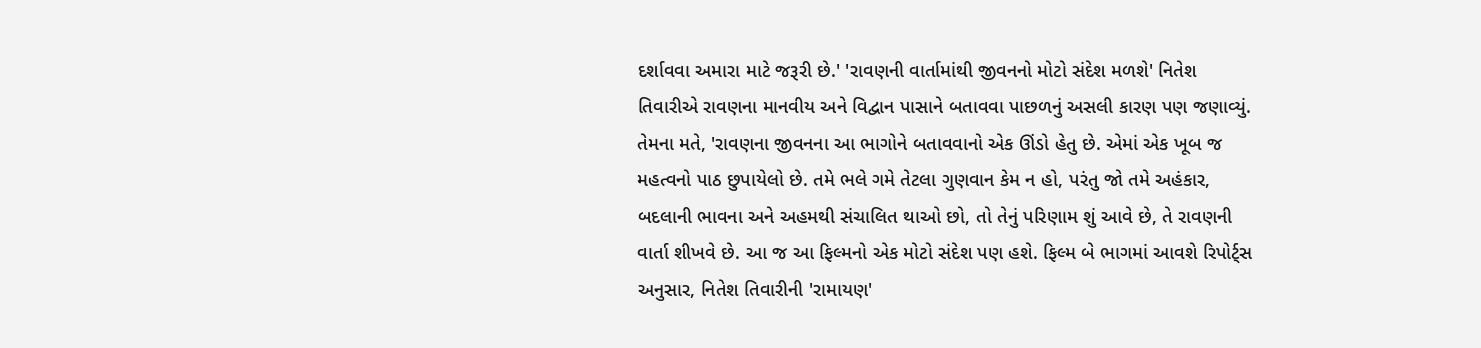દર્શાવવા અમારા માટે જરૂરી છે.' 'રાવણની વાર્તામાંથી જીવનનો મોટો સંદેશ મળશે' નિતેશ તિવારીએ રાવણના માનવીય અને વિદ્વાન પાસાને બતાવવા પાછળનું અસલી કારણ પણ જણાવ્યું. તેમના મતે, 'રાવણના જીવનના આ ભાગોને બતાવવાનો એક ઊંડો હેતુ છે. એમાં એક ખૂબ જ મહત્વનો પાઠ છુપાયેલો છે. તમે ભલે ગમે તેટલા ગુણવાન કેમ ન હો, પરંતુ જો તમે અહંકાર, બદલાની ભાવના અને અહમથી સંચાલિત થાઓ છો, તો તેનું પરિણામ શું આવે છે, તે રાવણની વાર્તા શીખવે છે. આ જ આ ફિલ્મનો એક મોટો સંદેશ પણ હશે. ફિલ્મ બે ભાગમાં આવશે રિપોર્ટ્સ અનુસાર, નિતેશ તિવારીની 'રામાયણ'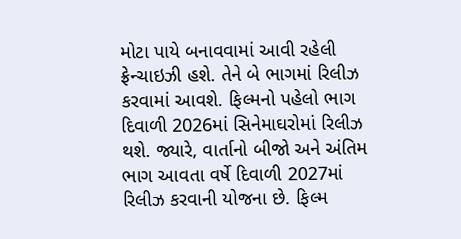મોટા પાયે બનાવવામાં આવી રહેલી ફ્રેન્ચાઇઝી હશે. તેને બે ભાગમાં રિલીઝ કરવામાં આવશે. ફિલ્મનો પહેલો ભાગ દિવાળી 2026માં સિનેમાઘરોમાં રિલીઝ થશે. જ્યારે, વાર્તાનો બીજો અને અંતિમ ભાગ આવતા વર્ષે દિવાળી 2027માં રિલીઝ કરવાની યોજના છે. ફિલ્મ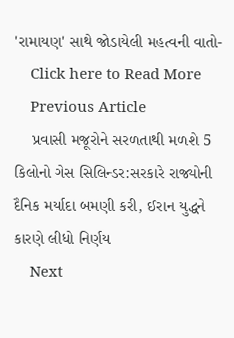'રામાયણ' સાથે જોડાયેલી મહત્વની વાતો-
    Click here to Read More
    Previous Article
    પ્રવાસી મજૂરોને સરળતાથી મળશે 5 કિલોનો ગેસ સિલિન્ડર:સરકારે રાજ્યોની દૈનિક મર્યાદા બમણી કરી, ઈરાન યુદ્ધને કારણે લીધો નિર્ણય
    Next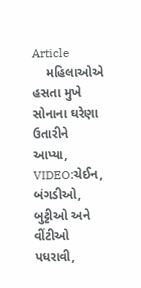Article
    મહિલાઓએ હસતા મુખે સોનાના ઘરેણા ઉતારીને આપ્યા, VIDEO:ચેઈન, બંગડીઓ, બુટ્ટીઓ અને વીંટીઓ પધરાવી,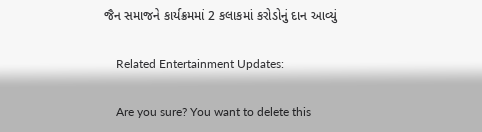જૈન સમાજને કાર્યક્રમમાં 2 કલાકમાં કરોડોનું દાન આવ્યું

    Related Entertainment Updates:

    Are you sure? You want to delete this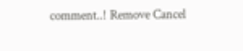comment..! Remove Cancel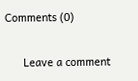Comments (0)

      Leave a comment